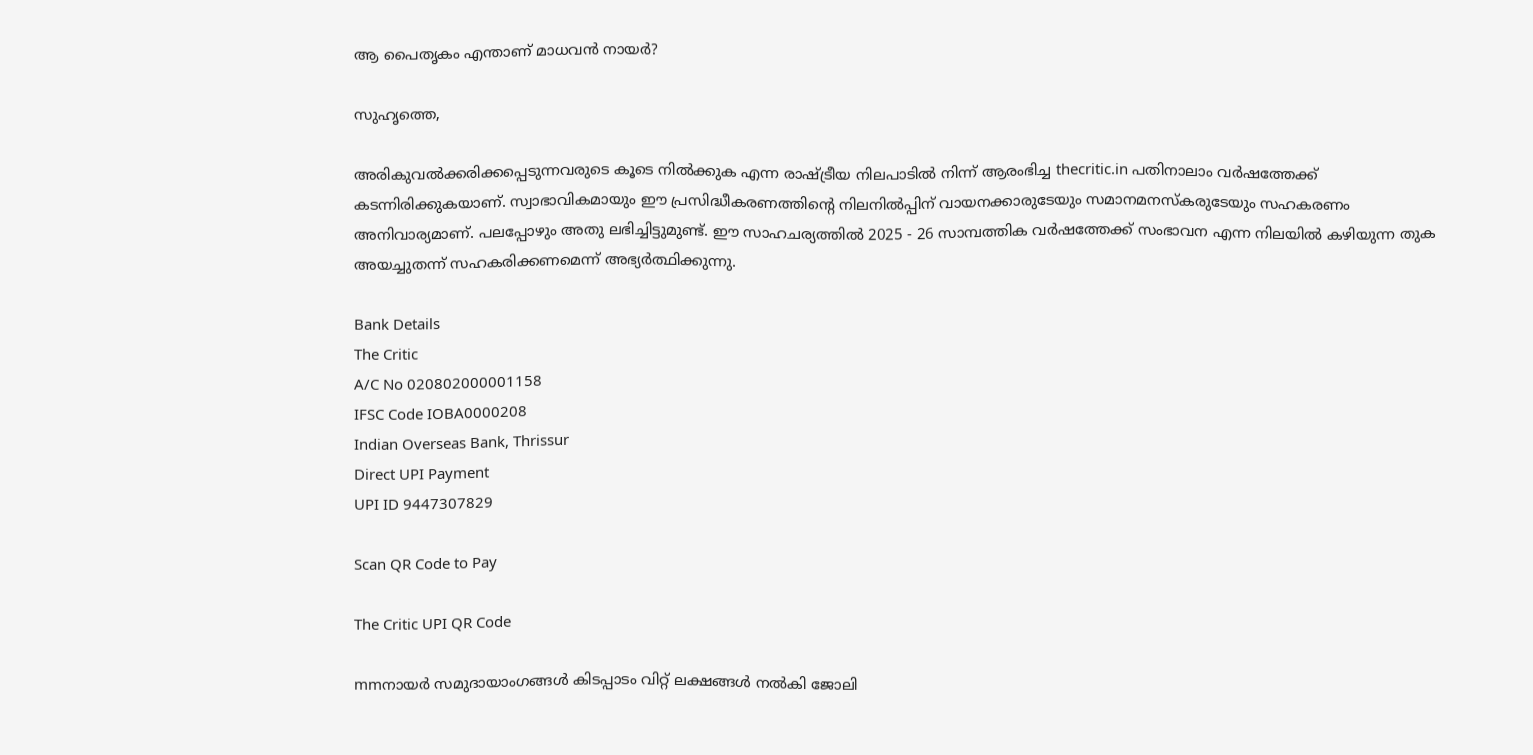ആ പൈതൃകം എന്താണ്‌ മാധവന്‍ നായര്‍?

സുഹൃത്തെ,

അരികുവല്‍ക്കരിക്കപ്പെടുന്നവരുടെ കൂടെ നില്‍ക്കുക എന്ന രാഷ്ട്രീയ നിലപാടില്‍ നിന്ന് ആരംഭിച്ച thecritic.in പതിനാലാം വര്‍ഷത്തേക്ക് കടന്നിരിക്കുകയാണ്. സ്വാഭാവികമായും ഈ പ്രസിദ്ധീകരണത്തിന്റെ നിലനില്‍പ്പിന് വായനക്കാരുടേയും സമാനമനസ്‌കരുടേയും സഹകരണം അനിവാര്യമാണ്. പലപ്പോഴും അതു ലഭിച്ചിട്ടുമുണ്ട്. ഈ സാഹചര്യത്തില്‍ 2025 - 26 സാമ്പത്തിക വര്‍ഷത്തേക്ക് സംഭാവന എന്ന നിലയില്‍ കഴിയുന്ന തുക അയച്ചുതന്ന് സഹകരിക്കണമെന്ന് അഭ്യര്‍ത്ഥിക്കുന്നു.

Bank Details
The Critic
A/C No 020802000001158
IFSC Code IOBA0000208
Indian Overseas Bank, Thrissur
Direct UPI Payment
UPI ID 9447307829

Scan QR Code to Pay

The Critic UPI QR Code

mmനായര്‍ സമുദായാംഗങ്ങള്‍ കിടപ്പാടം വിറ്റ്‌ ലക്ഷങ്ങള്‍ നല്‍കി ജോലി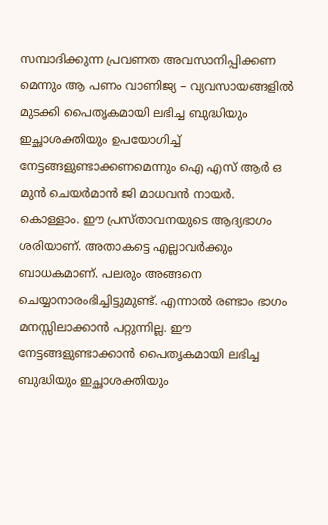സമ്പാദിക്കുന്ന പ്രവണത അവസാനിപ്പിക്കണ മെന്നും ആ പണം വാണിജ്യ – വ്യവസായങ്ങളില്‍ മുടക്കി പൈതൃകമായി ലഭിച്ച ബുദ്ധിയും ഇച്ഛാശക്തിയും ഉപയോഗിച്ച്‌ നേട്ടങ്ങളുണ്ടാക്കണമെന്നും ഐ എസ്‌ ആര്‍ ഒ മുന്‍ ചെയര്‍മാന്‍ ജി മാധവന്‍ നായര്‍. കൊള്ളാം. ഈ പ്രസ്‌താവനയുടെ ആദ്യഭാഗം ശരിയാണ്‌. അതാകട്ടെ എല്ലാവര്‍ക്കും ബാധകമാണ്‌. പലരും അങ്ങനെ ചെയ്യാനാരംഭിച്ചിട്ടുമുണ്ട്‌. എന്നാല്‍ രണ്ടാം ഭാഗം മനസ്സിലാക്കാന്‍ പറ്റുന്നില്ല. ഈ നേട്ടങ്ങളുണ്ടാക്കാന്‍ പൈതൃകമായി ലഭിച്ച ബുദ്ധിയും ഇച്ഛാശക്തിയും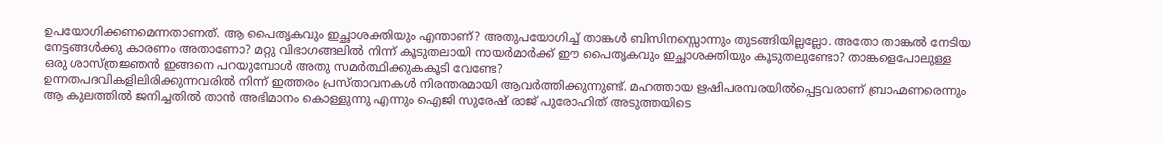ഉപയോഗിക്കണമെന്നതാണത്‌. ആ പൈതൃകവും ഇച്ഛാശക്തിയും എന്താണ്‌? അതുപയോഗിച്ച്‌ താങ്കള്‍ ബിസിനസ്സൊന്നും തുടങ്ങിയില്ലല്ലോ. അതോ താങ്കല്‍ നേടിയ നേട്ടങ്ങള്‍ക്കു കാരണം അതാണോ? മറ്റു വിഭാഗങ്ങലില്‍ നിന്ന്‌ കൂടുതലായി നായര്‍മാര്‍ക്ക്‌ ഈ പൈതൃകവും ഇച്ഛാശക്തിയും കൂടുതലുണ്ടോ? താങ്കളെപോലുള്ള ഒരു ശാസ്‌ത്രജ്ഞന്‍ ഇങ്ങനെ പറയുമ്പോള്‍ അതു സമര്‍ത്ഥിക്കുകകൂടി വേണ്ടേ?
ഉന്നതപദവികളിലിരിക്കുന്നവരില്‍ നിന്ന്‌ ഇത്തരം പ്രസ്‌താവനകള്‍ നിരന്തരമായി ആവര്‍ത്തിക്കുന്നുണ്ട്‌. മഹത്തായ ഋഷിപരമ്പരയില്‍പ്പെട്ടവരാണ്‌ ബ്രാഹ്മണരെന്നും ആ കുലത്തില്‍ ജനിച്ചതില്‍ താന്‍ അഭിമാനം കൊള്ളുന്നു എന്നും ഐജി സുരേഷ്‌ രാജ്‌ പുരോഹിത്‌ അടുത്തയിടെ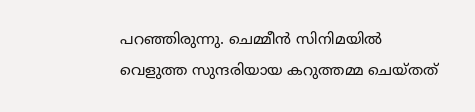പറഞ്ഞിരുന്നു. ചെമ്മീന്‍ സിനിമയില്‍ വെളുത്ത സുന്ദരിയായ കറുത്തമ്മ ചെയ്‌തത്‌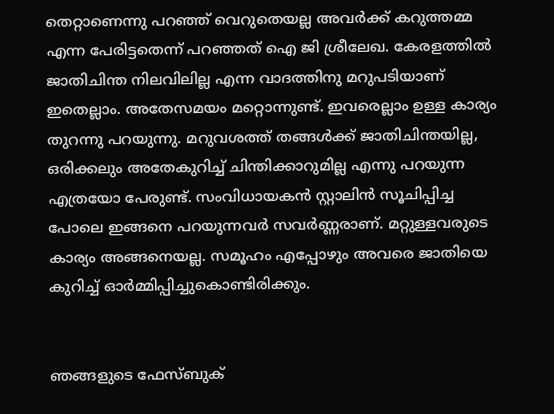തെറ്റാണെന്നു പറഞ്ഞ്‌ വെറുതെയല്ല അവര്‍ക്ക്‌ കറുത്തമ്മ എന്ന പേരിട്ടതെന്ന്‌ പറഞ്ഞത്‌ ഐ ജി ശ്രീലേഖ. കേരളത്തില്‍ ജാതിചിന്ത നിലവിലില്ല എന്ന വാദത്തിനു മറുപടിയാണ്‌ ഇതെല്ലാം. അതേസമയം മറ്റൊന്നുണ്ട്‌. ഇവരെല്ലാം ഉള്ള കാര്യം തുറന്നു പറയുന്നു. മറുവശത്ത്‌ തങ്ങള്‍ക്ക്‌ ജാതിചിന്തയില്ല, ഒരിക്കലും അതേകുറിച്ച്‌ ചിന്തിക്കാറുമില്ല എന്നു പറയുന്ന എത്രയോ പേരുണ്ട്‌. സംവിധായകന്‍ സ്റ്റാലിന്‍ സൂചിപ്പിച്ച പോലെ ഇങ്ങനെ പറയുന്നവര്‍ സവര്‍ണ്ണരാണ്‌. മറ്റുള്ളവരുടെ കാര്യം അങ്ങനെയല്ല. സമൂഹം എപ്പോഴും അവരെ ജാതിയെ കുറിച്ച്‌ ഓര്‍മ്മിപ്പിച്ചുകൊണ്ടിരിക്കും.


ഞങ്ങളുടെ ഫേസ്ബുക്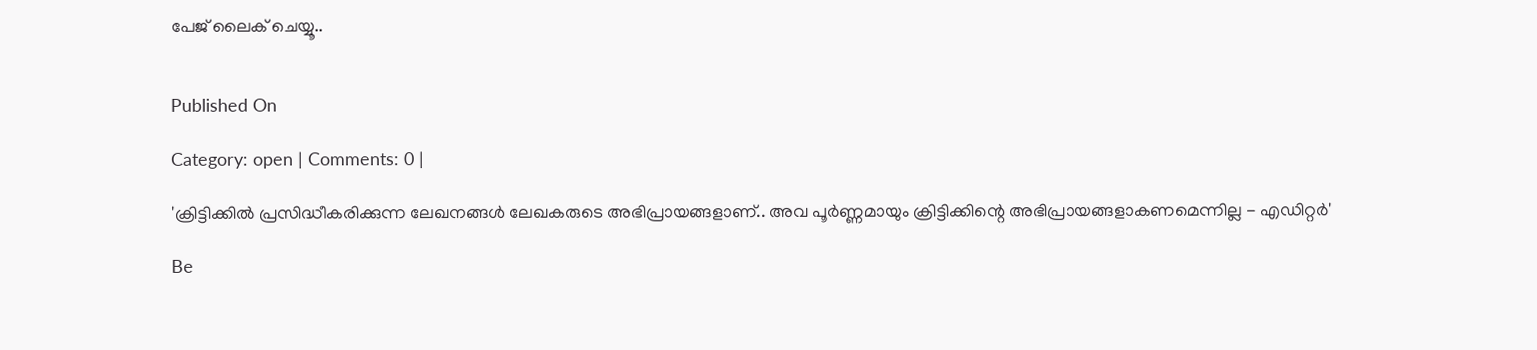പേജ് ലൈക് ചെയ്യൂ..


Published On

Category: open | Comments: 0 |

'ക്രിട്ടിക്കില്‍ പ്രസിദ്ധീകരിക്കുന്ന ലേഖനങ്ങള്‍ ലേഖകരുടെ അഭിപ്രായങ്ങളാണ്.. അവ പൂര്‍ണ്ണമായും ക്രിട്ടിക്കിന്റെ അഭിപ്രായങ്ങളാകണമെന്നില്ല - എഡിറ്റര്‍'

Be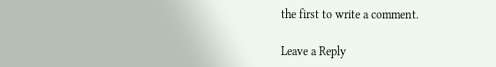the first to write a comment.

Leave a Reply